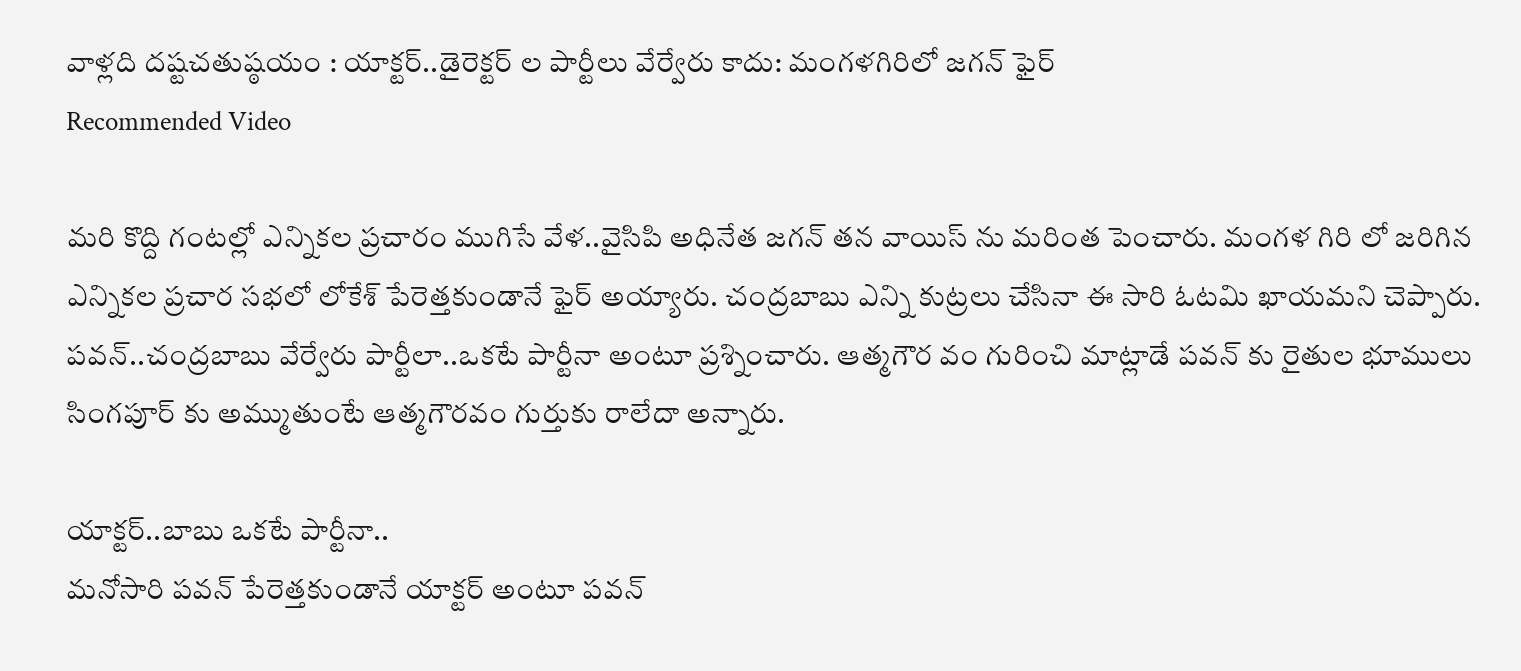వాళ్లది దష్టచతుష్ఠయం : యాక్టర్..డైరెక్టర్ ల పార్టీలు వేర్వేరు కాదు: మంగళగిరిలో జగన్ ఫైర్
Recommended Video

మరి కొద్ది గంటల్లో ఎన్నికల ప్రచారం ముగిసే వేళ..వైసిపి అధినేత జగన్ తన వాయిస్ ను మరింత పెంచారు. మంగళ గిరి లో జరిగిన ఎన్నికల ప్రచార సభలో లోకేశ్ పేరెత్తకుండానే ఫైర్ అయ్యారు. చంద్రబాబు ఎన్ని కుట్రలు చేసినా ఈ సారి ఓటమి ఖాయమని చెప్పారు. పవన్..చంద్రబాబు వేర్వేరు పార్టీలా..ఒకటే పార్టీనా అంటూ ప్రశ్నించారు. ఆత్మగౌర వం గురించి మాట్లాడే పవన్ కు రైతుల భూములు సింగపూర్ కు అమ్ముతుంటే ఆత్మగౌరవం గుర్తుకు రాలేదా అన్నారు.

యాక్టర్..బాబు ఒకటే పార్టీనా..
మనోసారి పవన్ పేరెత్తకుండానే యాక్టర్ అంటూ పవన్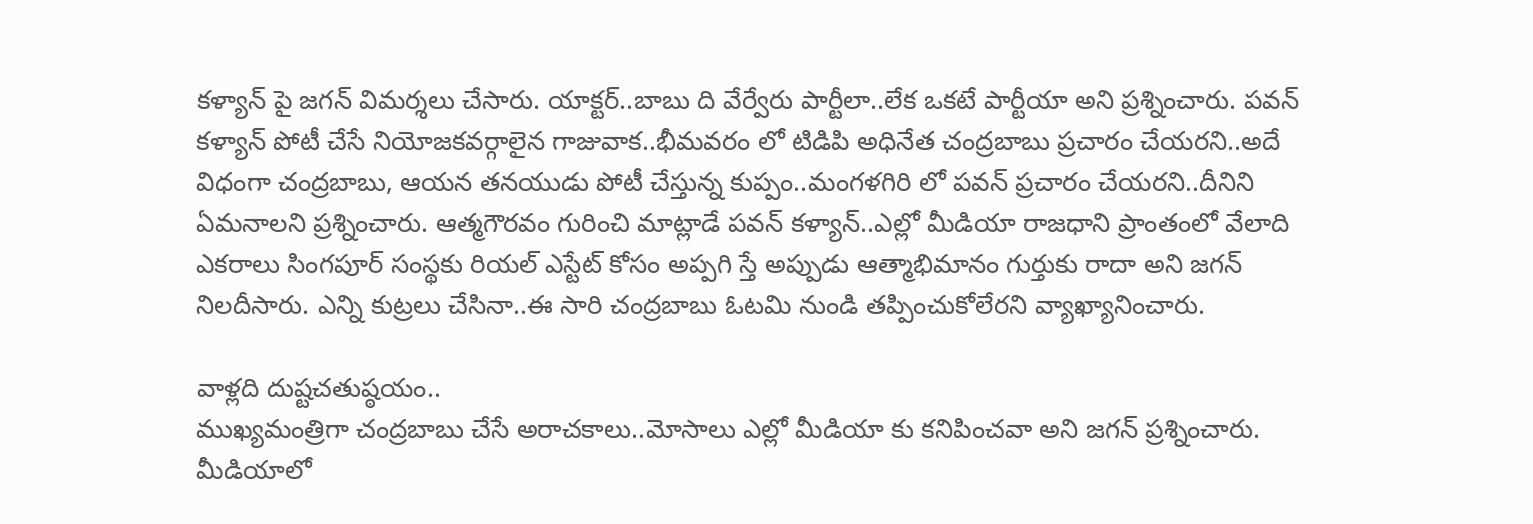కళ్యాన్ పై జగన్ విమర్శలు చేసారు. యాక్టర్..బాబు ది వేర్వేరు పార్టీలా..లేక ఒకటే పార్టీయా అని ప్రశ్నించారు. పవన్ కళ్యాన్ పోటీ చేసే నియోజకవర్గాలైన గాజువాక..భీమవరం లో టిడిపి అధినేత చంద్రబాబు ప్రచారం చేయరని..అదే విధంగా చంద్రబాబు, ఆయన తనయుడు పోటీ చేస్తున్న కుప్పం..మంగళగిరి లో పవన్ ప్రచారం చేయరని..దీనిని ఏమనాలని ప్రశ్నించారు. ఆత్మగౌరవం గురించి మాట్లాడే పవన్ కళ్యాన్..ఎల్లో మీడియా రాజధాని ప్రాంతంలో వేలాది ఎకరాలు సింగపూర్ సంస్థకు రియల్ ఎస్టేట్ కోసం అప్పగి స్తే అప్పుడు ఆత్మాభిమానం గుర్తుకు రాదా అని జగన్ నిలదీసారు. ఎన్ని కుట్రలు చేసినా..ఈ సారి చంద్రబాబు ఓటమి నుండి తప్పించుకోలేరని వ్యాఖ్యానించారు.

వాళ్లది దుష్టచతుష్ఠయం..
ముఖ్యమంత్రిగా చంద్రబాబు చేసే అరాచకాలు..మోసాలు ఎల్లో మీడియా కు కనిపించవా అని జగన్ ప్రశ్నించారు. మీడియాలో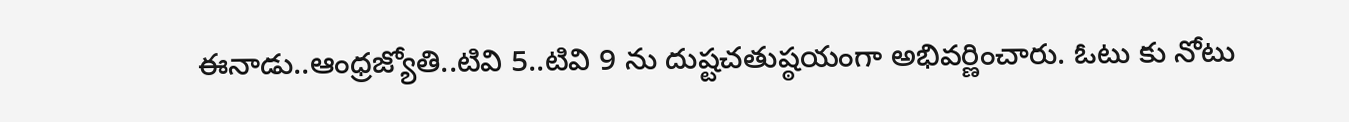ఈనాడు..ఆంధ్రజ్యోతి..టివి 5..టివి 9 ను దుష్టచతుష్ఠయంగా అభివర్ణించారు. ఓటు కు నోటు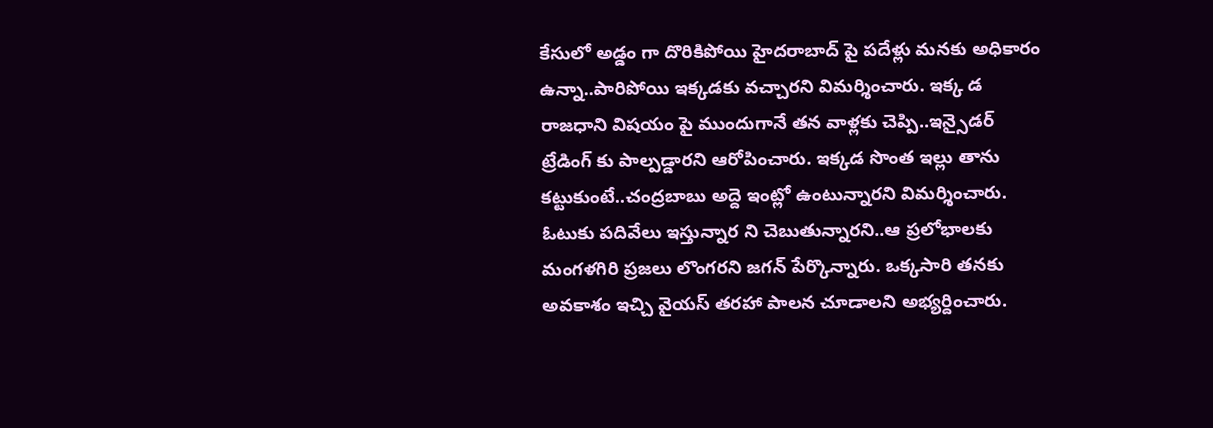కేసులో అడ్డం గా దొరికిపోయి హైదరాబాద్ పై పదేళ్లు మనకు అధికారం ఉన్నా..పారిపోయి ఇక్కడకు వచ్చారని విమర్శించారు. ఇక్క డ రాజధాని విషయం పై ముందుగానే తన వాళ్లకు చెప్పి..ఇన్సైడర్ ట్రేడింగ్ కు పాల్పడ్డారని ఆరోపించారు. ఇక్కడ సొంత ఇల్లు తాను కట్టుకుంటే..చంద్రబాబు అద్దె ఇంట్లో ఉంటున్నారని విమర్శించారు. ఓటుకు పదివేలు ఇస్తున్నార ని చెబుతున్నారని..ఆ ప్రలోభాలకు మంగళగిరి ప్రజలు లొంగరని జగన్ పేర్కొన్నారు. ఒక్కసారి తనకు అవకాశం ఇచ్చి వైయస్ తరహా పాలన చూడాలని అభ్యర్దించారు.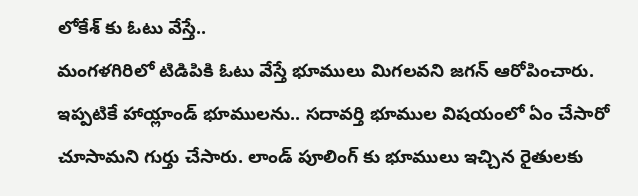లోకేశ్ కు ఓటు వేస్తే..
మంగళగిరిలో టిడిపికి ఓటు వేస్తే భూములు మిగలవని జగన్ ఆరోపించారు. ఇప్పటికే హాయ్లాండ్ భూములను.. సదావర్తి భూముల విషయంలో ఏం చేసారో చూసామని గుర్తు చేసారు. లాండ్ పూలింగ్ కు భూములు ఇచ్చిన రైతులకు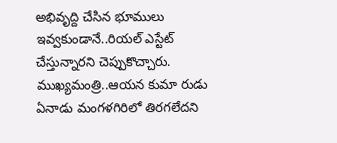అభివృద్ది చేసిన భూములు ఇవ్వకుండానే..రియల్ ఎస్టేట్ చేస్తున్నారని చెప్పుకొచ్చారు. ముఖ్యమంత్రి..ఆయన కుమా రుడు ఏనాడు మంగళగిరిలో తిరగలేదని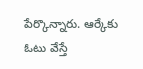పేర్కొన్నారు. ఆర్కేకు ఓటు వేస్తే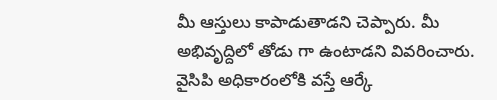మీ ఆస్తులు కాపాడుతాడని చెప్పారు. మీ అభివృద్దిలో తోడు గా ఉంటాడని వివరించారు. వైసిపి అధికారంలోకి వస్తే ఆర్కే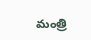మంత్రి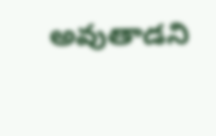అవుతాడని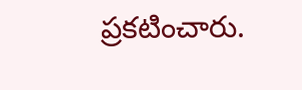ప్రకటించారు.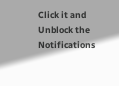Click it and Unblock the Notifications